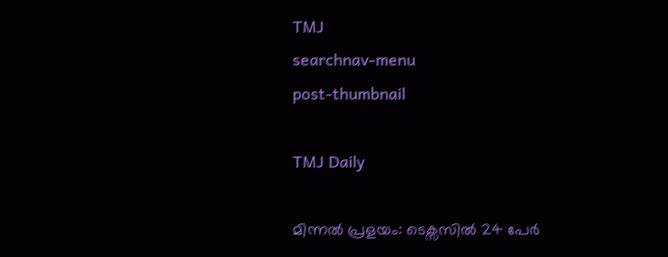TMJ
searchnav-menu
post-thumbnail

TMJ Daily

മിന്നൽ പ്രളയം: ടെക്സസിൽ 24 പേർ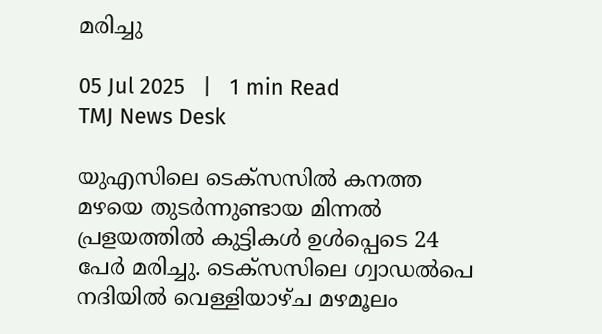മരിച്ചു

05 Jul 2025   |   1 min Read
TMJ News Desk

യുഎസിലെ ടെക്സസിൽ കനത്ത മഴയെ തുടർന്നുണ്ടായ മിന്നൽ പ്രളയത്തിൽ കുട്ടികൾ ഉൾപ്പെടെ 24 പേർ മരിച്ചു. ടെക്സസിലെ ഗ്വാഡൽപെ നദിയിൽ വെള്ളിയാഴ്ച മഴമൂലം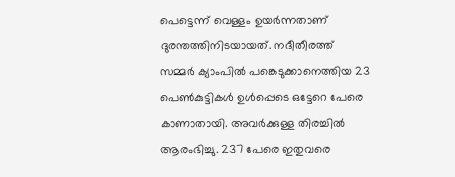പെട്ടെന്ന് വെള്ളം ഉയർന്നതാണ് ദുരന്തത്തിനിടയായത്. നദീതീരത്ത് സമ്മർ ക്യാംപിൽ പങ്കെടുക്കാനെത്തിയ 23 പെൺകുട്ടികൾ ഉൾപ്പെടെ ഒട്ടേറെ പേരെ കാണാതായി. അവർക്കുള്ള തിരച്ചിൽ ആരംഭിച്ചു. 237 പേരെ ഇതുവരെ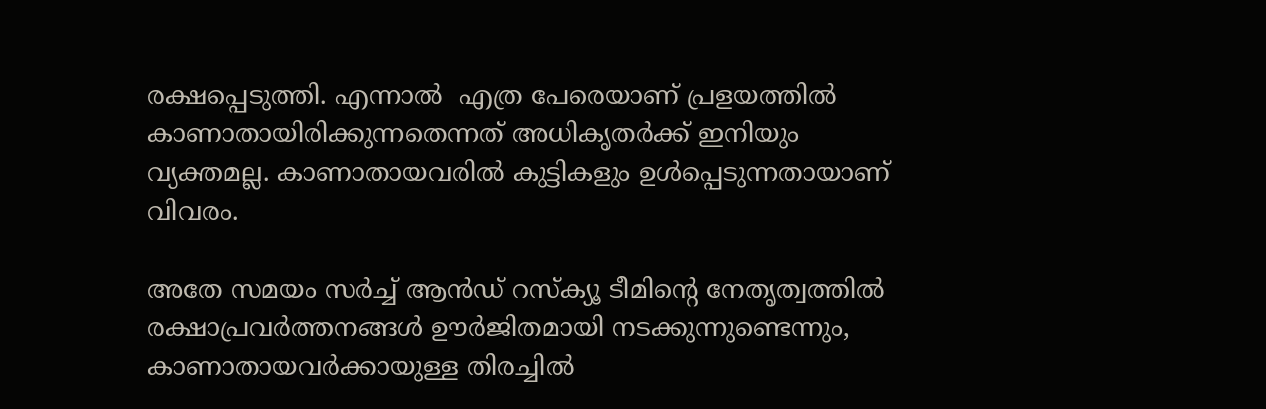രക്ഷപ്പെടുത്തി. എന്നാൽ  എത്ര പേരെയാണ് പ്രളയത്തിൽ കാണാതായിരിക്കുന്നതെന്നത് അധികൃതർക്ക് ഇനിയും വ്യക്തമല്ല. കാണാതായവരിൽ കുട്ടികളും ഉൾപ്പെടുന്നതായാണ് വിവരം.

അതേ സമയം സർച്ച് ആൻഡ് റസ്ക്യൂ ടീമിൻ്റെ നേതൃത്വത്തിൽ രക്ഷാപ്രവർത്തനങ്ങൾ ഊർജിതമായി നടക്കുന്നുണ്ടെന്നും, കാണാതായവർക്കായുള്ള തിരച്ചിൽ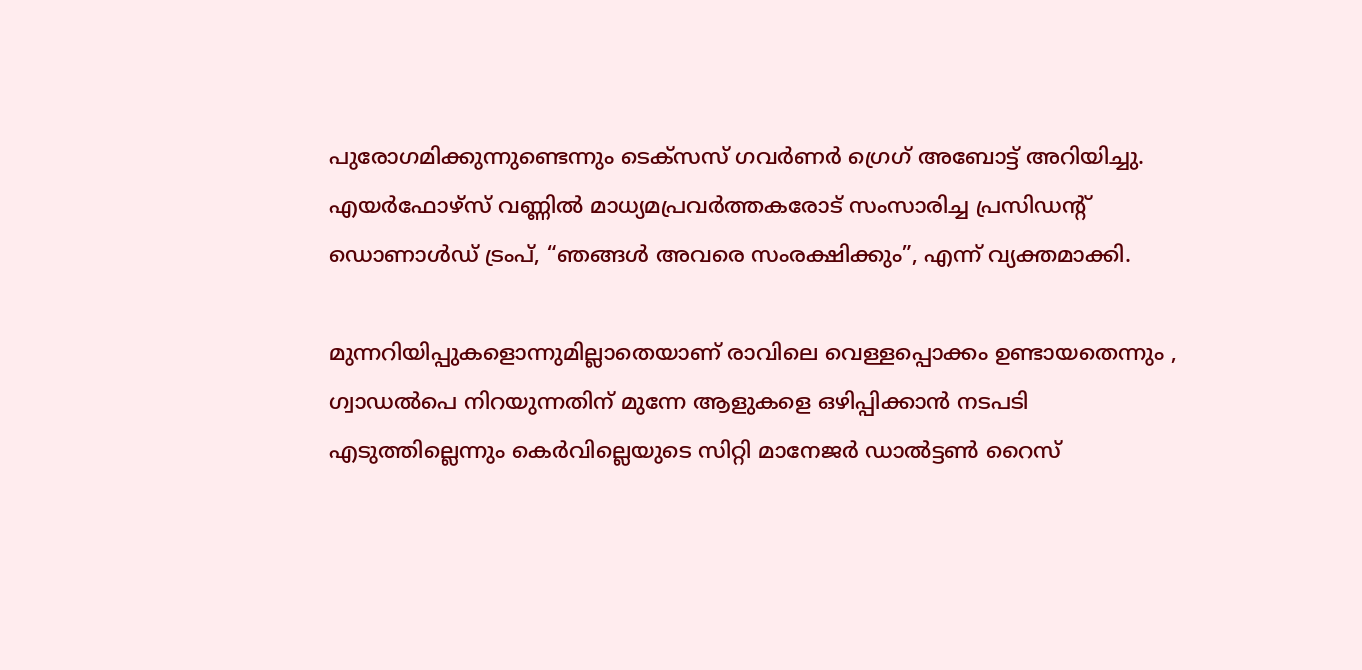പുരോഗമിക്കുന്നുണ്ടെന്നും ടെക്സസ് ഗവർണർ ഗ്രെഗ് അബോട്ട് അറിയിച്ചു. എയർഫോഴ്‌സ് വണ്ണിൽ മാധ്യമപ്രവർത്തകരോട് സംസാരിച്ച പ്രസിഡന്‍റ് ഡൊണാൾഡ് ട്രംപ്, “ഞങ്ങൾ അവരെ സംരക്ഷിക്കും”, എന്ന് വ്യക്തമാക്കി.

മുന്നറിയിപ്പുകളൊന്നുമില്ലാതെയാണ് രാവിലെ വെള്ളപ്പൊക്കം ഉണ്ടായതെന്നും , ഗ്വാഡൽപെ നിറയുന്നതിന് മുന്നേ ആളുകളെ ഒഴിപ്പിക്കാൻ നടപടി എടുത്തില്ലെന്നും കെർവില്ലെയുടെ സിറ്റി മാനേജർ ഡാൽട്ടൺ റൈസ്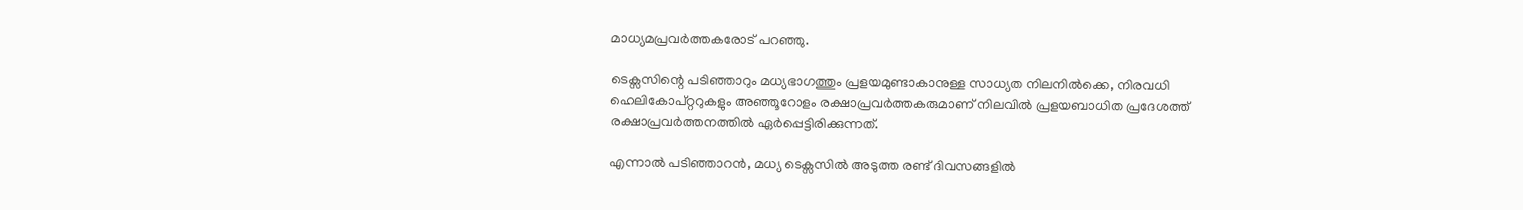മാധ്യമപ്രവർത്തകരോട് പറഞ്ഞു.

ടെക്സസിന്റെ പടിഞ്ഞാറും മധ്യഭാഗത്തും പ്രളയമുണ്ടാകാനുള്ള സാധ്യത നിലനിൽക്കെ, നിരവധി ഹെലികോപ്റ്ററുകളും അഞ്ഞൂറോളം രക്ഷാപ്രവര്‍ത്തകരുമാണ് നിലവില്‍ പ്രളയബാധിത പ്രദേശത്ത് രക്ഷാപ്രവര്‍ത്തനത്തില്‍ ഏര്‍പ്പെട്ടിരിക്കുന്നത്.

എന്നാൽ പടിഞ്ഞാറൻ, മധ്യ ടെക്സസിൽ അടുത്ത രണ്ട് ദിവസങ്ങളിൽ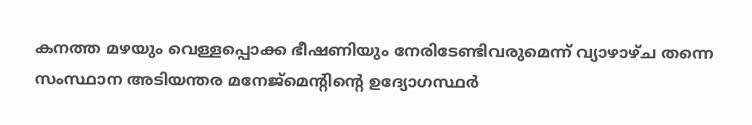കനത്ത മഴയും വെള്ളപ്പൊക്ക ഭീഷണിയും നേരിടേണ്ടിവരുമെന്ന് വ്യാഴാഴ്ച തന്നെ സംസ്ഥാന അടിയന്തര മനേജ്മെന്‍റിന്റെ ഉദ്യോഗസ്ഥർ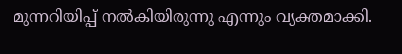മുന്നറിയിപ്പ് നൽകിയിരുന്നു എന്നും വ്യക്തമാക്കി.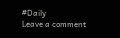#Daily
Leave a comment